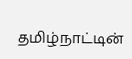தமிழ்நாட்டின்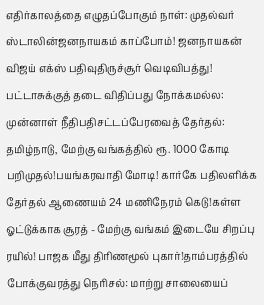எதிர்காலத்தை எழுதப்போகும் நாள்: முதல்வர் ஸ்டாலின்ஜனநாயகம் காப்போம்! ஜனநாயகன் விஜய் எக்ஸ் பதிவுதிருச்சூர் வெடிவிபத்து! பட்டாசுக்குத் தடை விதிப்பது நோக்கமல்ல: முன்னாள் நீதிபதிசட்டப்பேரவைத் தேர்தல்: தமிழ்நாடு, மேற்கு வங்கத்தில் ரூ. 1000 கோடி பறிமுதல்!பயங்கரவாதி மோடி! கார்கே பதிலளிக்க தேர்தல் ஆணையம் 24 மணிநேரம் கெடு!கள்ள ஓட்டுக்காக சூரத் - மேற்கு வங்கம் இடையே சிறப்பு ரயில்! பாஜக மீது திரிணமூல் புகார்!தாம்பரத்தில் போக்குவரத்து நெரிசல்: மாற்று சாலையைப்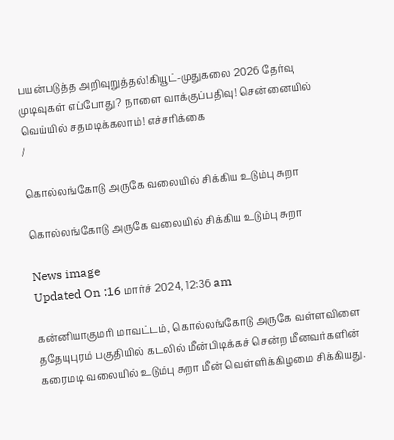பயன்படுத்த அறிவுறுத்தல்!கியூட்-முதுகலை 2026 தேர்வு முடிவுகள் எப்போது? நாளை வாக்குப்பதிவு! சென்னையில் வெய்யில் சதமடிக்கலாம்! எச்சரிக்கை
/

கொல்லங்கோடு அருகே வலையில் சிக்கிய உடும்பு சுறா

கொல்லங்கோடு அருகே வலையில் சிக்கிய உடும்பு சுறா

News image
Updated On :16 மார்ச் 2024, 12:36 am

கன்னியாகுமரி மாவட்டம், கொல்லங்கோடு அருகே வள்ளவிளை ததேயுபுரம் பகுதியில் கடலில் மீன்பிடிக்கச் சென்ற மீனவர்களின் கரைமடி வலையில் உடும்பு சுறா மீன் வெள்ளிக்கிழமை சிக்கியது.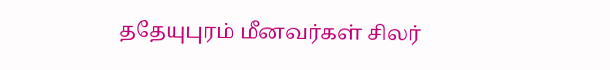ததேயுபுரம் மீனவர்கள் சிலர்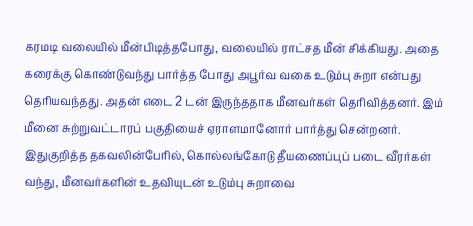கரமடி வலையில் மீன்பிடித்தபோது, வலையில் ராட்சத மீன் சிக்கியது. அதை கரைக்கு கொண்டுவந்து பார்த்த போது அபூர்வ வகை உடும்பு சுறா என்பது தெரியவந்தது. அதன் எடை 2 டன் இருந்ததாக மீனவர்கள் தெரிவித்தனர். இம் மீனை சுற்றுவட்டாரப் பகுதியைச் ஏராளமானோர் பார்த்து சென்றனர். இதுகுறித்த தகவலின்பேரில், கொல்லங்கோடு தீயணைப்புப் படை வீரர்கள் வந்து, மீனவர்களின் உதவியுடன் உடும்பு சுறாவை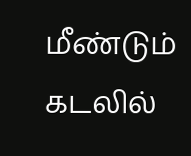மீண்டும் கடலில்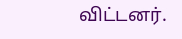விட்டனர்.